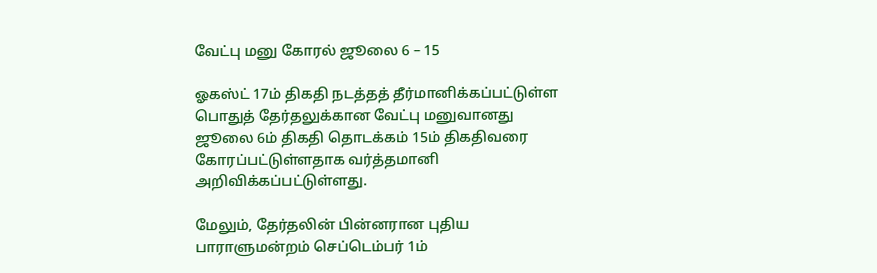வேட்பு மனு கோரல் ஜூலை 6 – 15

ஓகஸ்ட் 17ம் திகதி நடத்தத் தீர்மானிக்கப்பட்டுள்ள பொதுத் தேர்தலுக்கான வேட்பு மனுவானது ஜூலை 6ம் திகதி தொடக்கம் 15ம் திகதிவரை கோரப்பட்டுள்ளதாக வர்த்தமானி அறிவிக்கப்பட்டுள்ளது.

மேலும், தேர்தலின் பின்னரான புதிய பாராளுமன்றம் செப்டெம்பர் 1ம்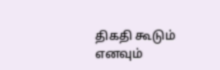திகதி கூடும் எனவும்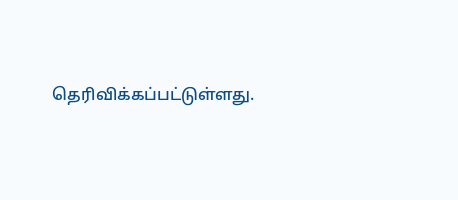தெரிவிக்கப்பட்டுள்ளது.